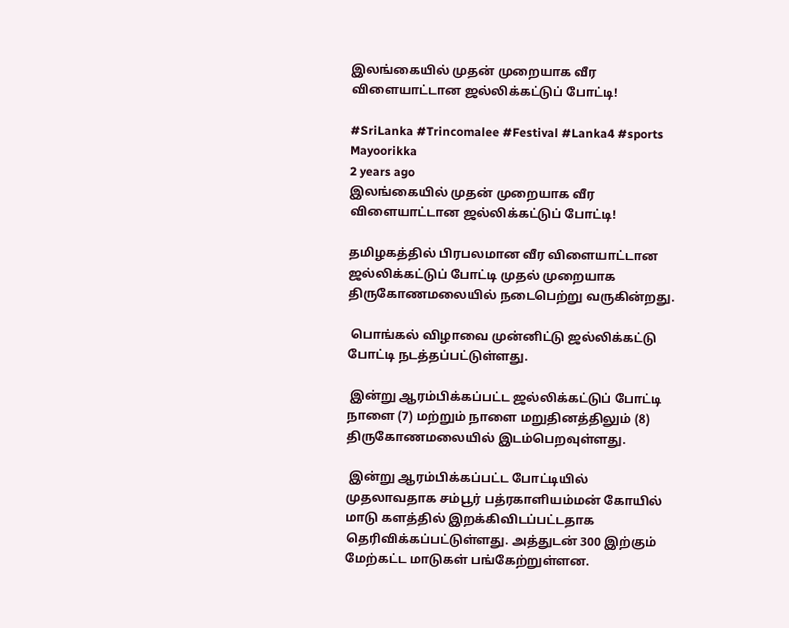இலங்கையில் முதன் முறையாக வீர விளையாட்டான ஜல்லிக்கட்டுப் போட்டி!

#SriLanka #Trincomalee #Festival #Lanka4 #sports
Mayoorikka
2 years ago
இலங்கையில் முதன் முறையாக வீர விளையாட்டான ஜல்லிக்கட்டுப் போட்டி!

தமிழகத்தில் பிரபலமான வீர விளையாட்டான ஜல்லிக்கட்டுப் போட்டி முதல் முறையாக திருகோணமலையில் நடைபெற்று வருகின்றது.

 பொங்கல் விழாவை முன்னிட்டு ஜல்லிக்கட்டு போட்டி நடத்தப்பட்டுள்ளது.

 இன்று ஆரம்பிக்கப்பட்ட ஜல்லிக்கட்டுப் போட்டி நாளை (7) மற்றும் நாளை மறுதினத்திலும் (8) திருகோணமலையில் இடம்பெறவுள்ளது.

 இன்று ஆரம்பிக்கப்பட்ட போட்டியில் முதலாவதாக சம்பூர் பத்ரகாளியம்மன் கோயில் மாடு களத்தில் இறக்கிவிடப்பட்டதாக தெரிவிக்கப்பட்டுள்ளது. அத்துடன் 300 இற்கும் மேற்கட்ட மாடுகள் பங்கேற்றுள்ளன.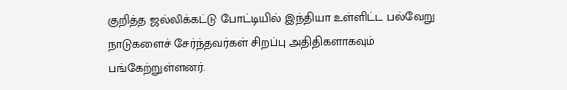குறித்த ஜல்லிக்கட்டு போட்டியில் இந்தியா உள்ளிட்ட பல்வேறு நாடுகளைச் சேர்ந்தவர்கள் சிறப்பு அதிதிகளாகவும் பங்கேற்றுள்ளனர்.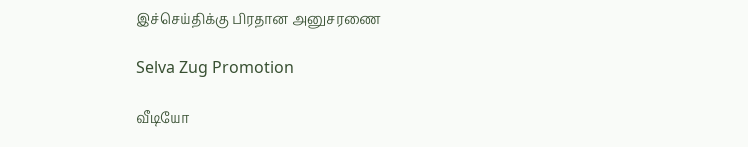இச்செய்திக்கு பிரதான அனுசரணை

Selva Zug Promotion

வீடியோ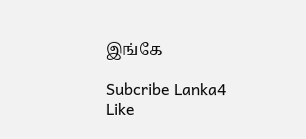இங்கே

Subcribe Lanka4
Like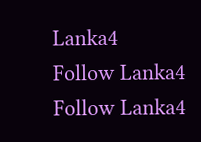Lanka4
Follow Lanka4
Follow Lanka4